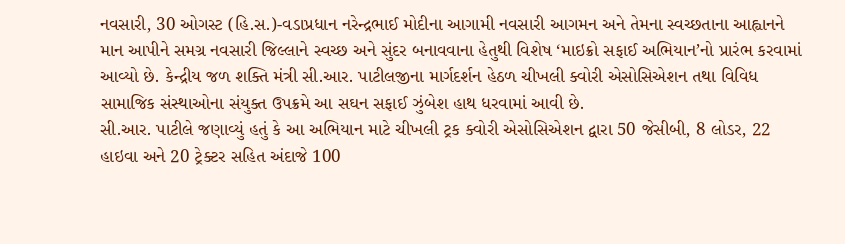નવસારી, 30 ઓગસ્ટ (હિ.સ.)-વડાપ્રધાન નરેન્દ્રભાઈ મોદીના આગામી નવસારી આગમન અને તેમના સ્વચ્છતાના આહ્વાનને માન આપીને સમગ્ર નવસારી જિલ્લાને સ્વચ્છ અને સુંદર બનાવવાના હેતુથી વિશેષ ‘માઇક્રો સફાઈ અભિયાન’નો પ્રારંભ કરવામાં આવ્યો છે. કેન્દ્રીય જળ શક્તિ મંત્રી સી.આર. પાટીલજીના માર્ગદર્શન હેઠળ ચીખલી ક્વોરી એસોસિએશન તથા વિવિધ સામાજિક સંસ્થાઓના સંયુક્ત ઉપક્રમે આ સઘન સફાઈ ઝુંબેશ હાથ ધરવામાં આવી છે.
સી.આર. પાટીલે જણાવ્યું હતું કે આ અભિયાન માટે ચીખલી ટ્રક ક્વોરી એસોસિએશન દ્વારા 50 જેસીબી, 8 લોડર, 22 હાઇવા અને 20 ટ્રેક્ટર સહિત અંદાજે 100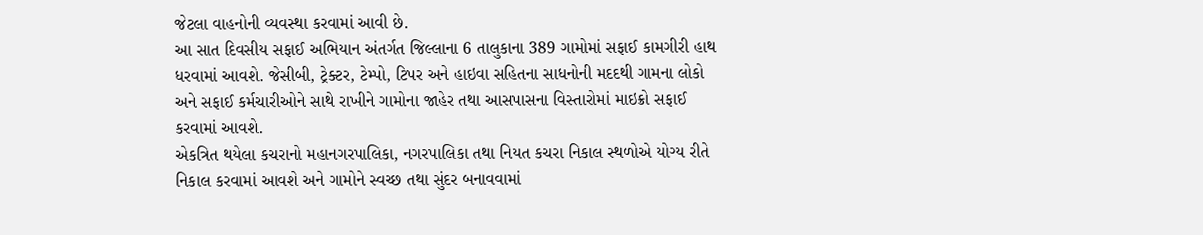જેટલા વાહનોની વ્યવસ્થા કરવામાં આવી છે.
આ સાત દિવસીય સફાઈ અભિયાન અંતર્ગત જિલ્લાના 6 તાલુકાના 389 ગામોમાં સફાઈ કામગીરી હાથ ધરવામાં આવશે. જેસીબી, ટ્રેક્ટર, ટેમ્પો, ટિપર અને હાઇવા સહિતના સાધનોની મદદથી ગામના લોકો અને સફાઈ કર્મચારીઓને સાથે રાખીને ગામોના જાહેર તથા આસપાસના વિસ્તારોમાં માઇક્રો સફાઈ કરવામાં આવશે.
એકત્રિત થયેલા કચરાનો મહાનગરપાલિકા, નગરપાલિકા તથા નિયત કચરા નિકાલ સ્થળોએ યોગ્ય રીતે નિકાલ કરવામાં આવશે અને ગામોને સ્વચ્છ તથા સુંદર બનાવવામાં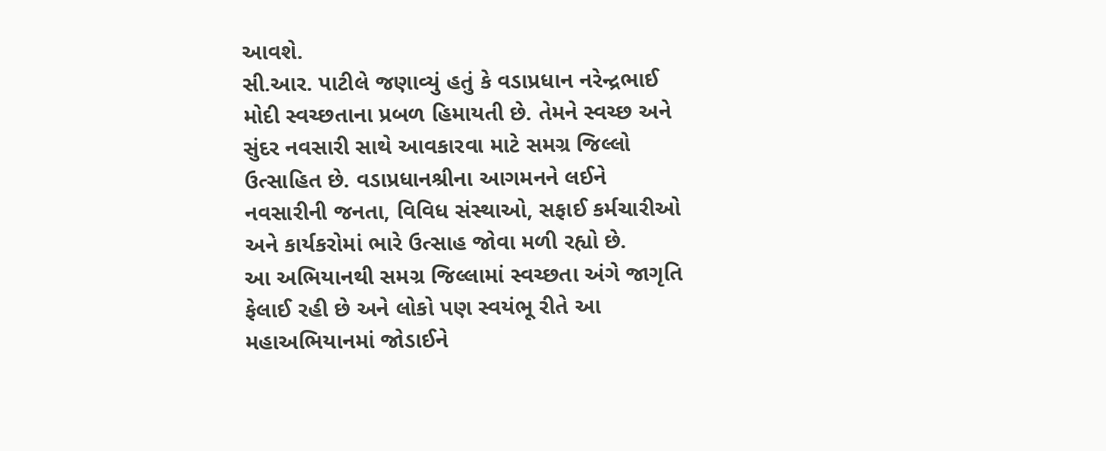આવશે.
સી.આર. પાટીલે જણાવ્યું હતું કે વડાપ્રધાન નરેન્દ્રભાઈ મોદી સ્વચ્છતાના પ્રબળ હિમાયતી છે. તેમને સ્વચ્છ અને સુંદર નવસારી સાથે આવકારવા માટે સમગ્ર જિલ્લો ઉત્સાહિત છે. વડાપ્રધાનશ્રીના આગમનને લઈને નવસારીની જનતા, વિવિધ સંસ્થાઓ, સફાઈ કર્મચારીઓ અને કાર્યકરોમાં ભારે ઉત્સાહ જોવા મળી રહ્યો છે.
આ અભિયાનથી સમગ્ર જિલ્લામાં સ્વચ્છતા અંગે જાગૃતિ ફેલાઈ રહી છે અને લોકો પણ સ્વયંભૂ રીતે આ મહાઅભિયાનમાં જોડાઈને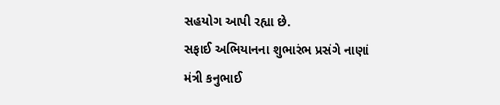સહયોગ આપી રહ્યા છે.
સફાઈ અભિયાનના શુભારંભ પ્રસંગે નાણાં મંત્રી કનુભાઈ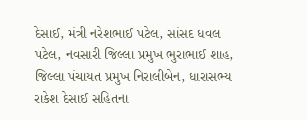દેસાઈ, મંત્રી નરેશભાઈ પટેલ, સાંસદ ધવલ પટેલ, નવસારી જિલ્લા પ્રમુખ ભુરાભાઈ શાહ, જિલ્લા પંચાયત પ્રમુખ નિરાલીબેન, ધારાસભ્ય રાકેશ દેસાઈ સહિતના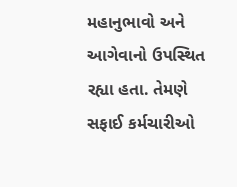મહાનુભાવો અને આગેવાનો ઉપસ્થિત રહ્યા હતા. તેમણે સફાઈ કર્મચારીઓ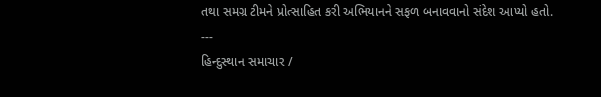તથા સમગ્ર ટીમને પ્રોત્સાહિત કરી અભિયાનને સફળ બનાવવાનો સંદેશ આપ્યો હતો.
---
હિન્દુસ્થાન સમાચાર /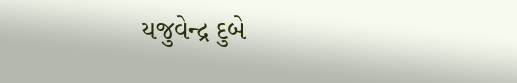યજુવેન્દ્ર દુબે